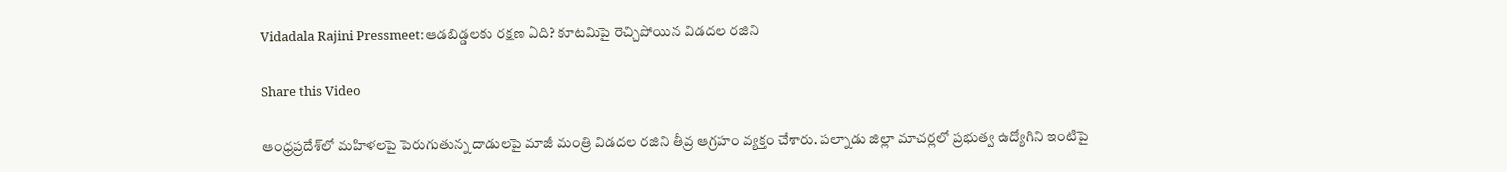Vidadala Rajini Pressmeet:ఆడబిడ్డలకు రక్షణ ఏది? కూటమిపై రెచ్చిపోయిన విడదల రజిని

Share this Video

ఆంధ్రప్రదేశ్‌లో మహిళలపై పెరుగుతున్న దాడులపై మాజీ మంత్రి విడదల రజిని తీవ్ర ఆగ్రహం వ్యక్తం చేశారు. పల్నాడు జిల్లా మాచర్లలో ప్రభుత్వ ఉద్యోగిని ఇంటిపై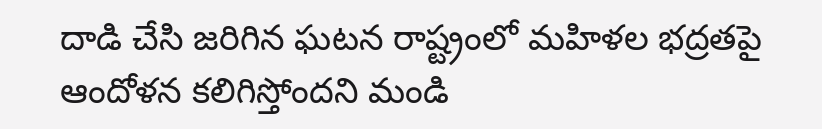దాడి చేసి జరిగిన ఘటన రాష్ట్రంలో మహిళల భద్రతపై ఆందోళన కలిగిస్తోందని మండి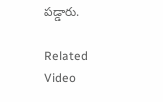పడ్డారు.

Related Video